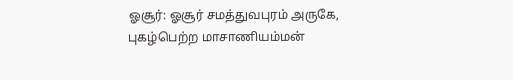ஓசூர்: ஓசூர் சமத்துவபுரம் அருகே, புகழ்பெற்ற மாசாணியம்மன்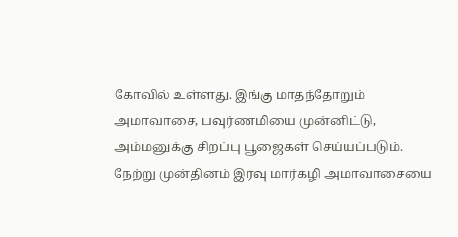கோவில் உள்ளது. இங்கு மாதந்தோறும் அமாவாசை, பவுர்ணமியை முன்னிட்டு, அம்மனுக்கு சிறப்பு பூஜைகள் செய்யப்படும். நேற்று முன்தினம் இரவு மார்கழி அமாவாசையை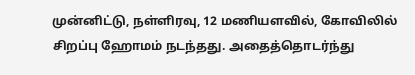முன்னிட்டு, நள்ளிரவு, 12 மணியளவில், கோவிலில் சிறப்பு ஹோமம் நடந்தது. அதைத்தொடர்ந்து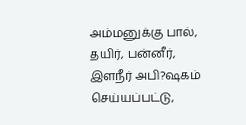அம்மனுக்கு பால், தயிர், பன்னீர், இளநீர் அபி?ஷகம் செய்யப்பட்டு,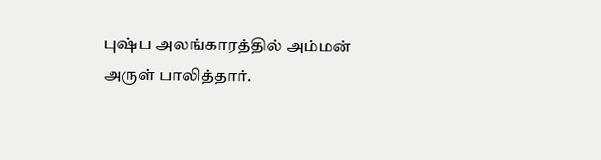புஷ்ப அலங்காரத்தில் அம்மன் அருள் பாலித்தார்.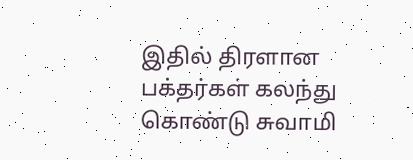இதில் திரளான பக்தர்கள் கலந்து கொண்டு சுவாமி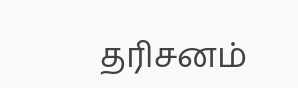தரிசனம்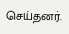செய்தனர்.